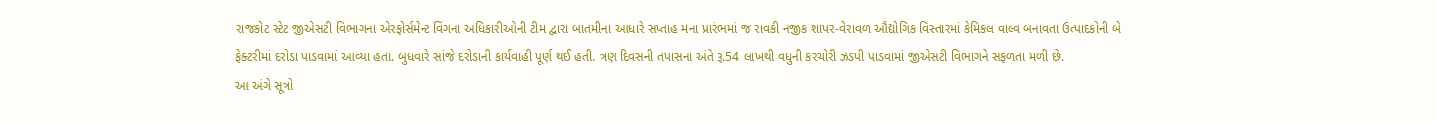રાજકોટ સ્ટેટ જીએસટી વિભાગના એરફોર્સમેન્ટ વિંગના અધિકારીઓની ટીમ દ્વારા બાતમીના આધારે સપ્તાહ મના પ્રારંભમાં જ રાવકી નજીક શાપર-વેરાવળ ઔદ્યોગિક વિસ્તારમાં કેમિકલ વાલ્વ બનાવતા ઉત્પાદકોની બે ફેક્ટરીમાં દરોડા પાડવામાં આવ્યા હતા. બુધવારે સાંજે દરોડાની કાર્યવાહી પૂર્ણ થઈ હતી. ત્રણ દિવસની તપાસના અંતે રૂ.54 લાખથી વધુની કરચોરી ઝડપી પાડવામાં જીએસટી વિભાગને સફળતા મળી છે.
આ અંગે સૂત્રો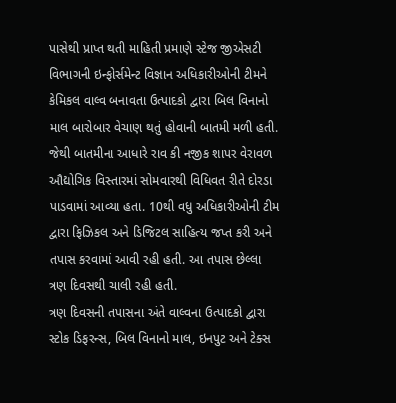પાસેથી પ્રાપ્ત થતી માહિતી પ્રમાણે સ્ટેજ જીએસટી વિભાગની ઇન્ફોર્સમેન્ટ વિજ્ઞાન અધિકારીઓની ટીમને કેમિકલ વાલ્વ બનાવતા ઉત્પાદકો દ્વારા બિલ વિનાનો માલ બારોબાર વેચાણ થતું હોવાની બાતમી મળી હતી. જેથી બાતમીના આધારે રાવ કી નજીક શાપર વેરાવળ ઔદ્યોગિક વિસ્તારમાં સોમવારથી વિધિવત રીતે દોરડા પાડવામાં આવ્યા હતા. 10થી વધુ અધિકારીઓની ટીમ દ્વારા ફિઝિકલ અને ડિજિટલ સાહિત્ય જપ્ત કરી અને તપાસ કરવામાં આવી રહી હતી. આ તપાસ છેલ્લા ત્રણ દિવસથી ચાલી રહી હતી.
ત્રણ દિવસની તપાસના અંતે વાલ્વના ઉત્પાદકો દ્વારા સ્ટોક ડિફરન્સ, બિલ વિનાનો માલ, ઇનપુટ અને ટેક્સ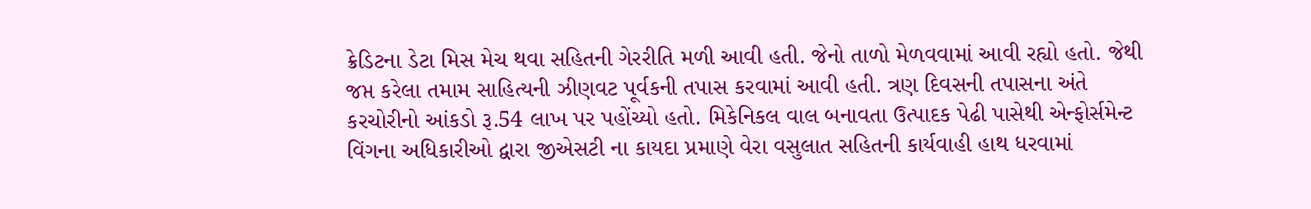ક્રેડિટના ડેટા મિસ મેચ થવા સહિતની ગેરરીતિ મળી આવી હતી. જેનો તાળો મેળવવામાં આવી રહ્યો હતો. જેથી જપ્ત કરેલા તમામ સાહિત્યની ઝીણવટ પૂર્વકની તપાસ કરવામાં આવી હતી. ત્રણ દિવસની તપાસના અંતે કરચોરીનો આંકડો રૂ.54 લાખ પર પહોંચ્યો હતો. મિકેનિકલ વાલ બનાવતા ઉત્પાદક પેઢી પાસેથી એન્ફોર્સમેન્ટ વિંગના અધિકારીઓ દ્વારા જીએસટી ના કાયદા પ્રમાણે વેરા વસુલાત સહિતની કાર્યવાહી હાથ ધરવામાં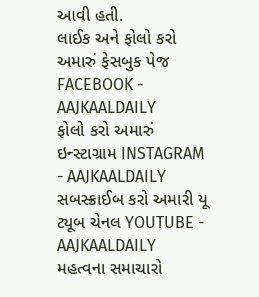આવી હતી.
લાઈક અને ફોલો કરો અમારું ફેસબુક પેજ FACEBOOK - AAJKAALDAILY
ફોલો કરો અમારું ઇન્સ્ટાગ્રામ INSTAGRAM - AAJKAALDAILY
સબસ્ક્રાઈબ કરો અમારી યૂ ટ્યૂબ ચેનલ YOUTUBE - AAJKAALDAILY
મહત્વના સમાચારો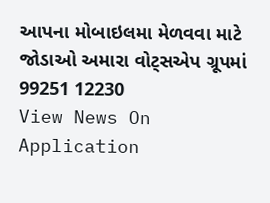આપના મોબાઇલમા મેળવવા માટે જોડાઓ અમારા વોટ્સએપ ગ્રૂપમાં 99251 12230
View News On Application